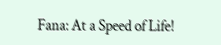Fana: At a Speed of Life!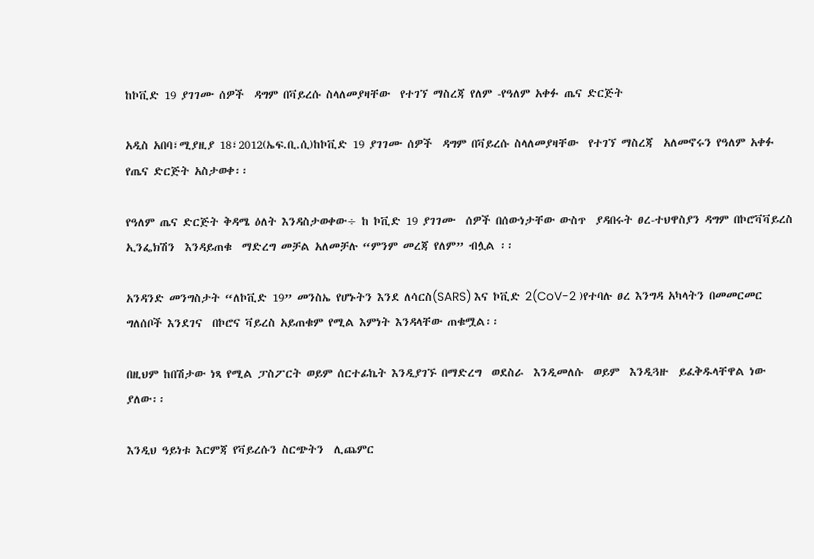ከኮቪድ 19 ያገገሙ ሰዎች  ዳግም በቫይረሱ ስላለመያዛቸው  የተገኘ ማስረጃ የለም -የዓለም አቀፉ ጤና ድርጅት

አዲስ አበባ፣ሚያዚያ 18፣2012(ኤፍ.ቢ.ሲ)ከኮቪድ 19 ያገገሙ ሰዎች  ዳግም በቫይረሱ ስላለመያዛቸው  የተገኘ ማስረጃ  አለመኖሩን የዓለም አቀፉ የጤና ድርጅት አስታወቀ፡፡

የዓለም ጤና ድርጅት ቅዳሜ ዕለት እንዳስታወቀው÷ ከ ኮቪድ 19 ያገገሙ  ሰዎች በሰውነታቸው ውስጥ  ያዳበሩት ፀረ-ተህዋስያን ዳግም በኮሮቫቫይረስ ኢንፌክሽን  እንዳይጠቁ  ማድረግ መቻል አለመቻሉ “ምንም መረጃ የለም” ብሏል ፡፡

አንዳንድ መንግስታት “ለኮቪድ 19” መንስኤ የሆኑትን እንደ ለሳርስ(SARS) እና ኮቪድ 2(CoV-2 )የተባሉ ፀረ እንግዳ አካላትን በመመርመር ግለሰቦች እንደገና  በኮሮና ቫይረስ አይጠቁም የሚል እምነት እንዳላቸው ጠቁሟል፡፡

በዚህም ከበሽታው ነጻ የሚል ፓስፖርት ወይም ሰርተፊኬት እንዲያገኙ በማድረግ  ወደስራ  እንዲመለሱ  ወይም  እንዲጓዙ  ይፈቅዱላቸዋል ነው ያለው፡፡

እንዲህ ዓይነቱ እርምጃ የቫይረሱን ስርጭትን  ሊጨምር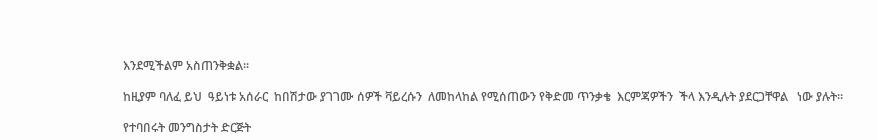እንደሚችልም አስጠንቅቋል።

ከዚያም ባለፈ ይህ  ዓይነቱ አሰራር  ከበሽታው ያገገሙ ሰዎች ቫይረሱን  ለመከላከል የሚሰጠውን የቅድመ ጥንቃቄ  እርምጃዎችን  ችላ እንዲሉት ያደርጋቸዋል   ነው ያሉት።

የተባበሩት መንግስታት ድርጅት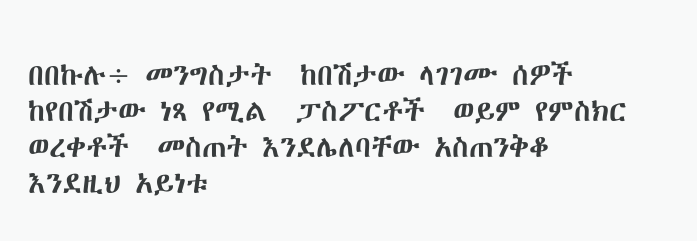በበኩሉ÷ መንግስታት  ከበሽታው ላገገሙ ሰዎች  ከየበሽታው ነጻ የሚል  ፓስፖርቶች  ወይም የምስክር ወረቀቶች  መስጠት እንደሌለባቸው አስጠንቅቆ  እንደዚህ አይነቱ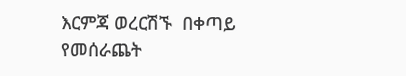እርምጃ ወረርሽኙ  በቀጣይ የመሰራጨት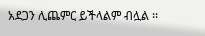አደጋን ሊጨምር ይችላልም ብሏል ፡፡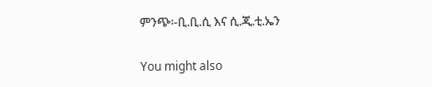ምንጭ፡-ቢ.ቢ.ሲ እና ሲ.ጂ.ቲ.ኤን

You might also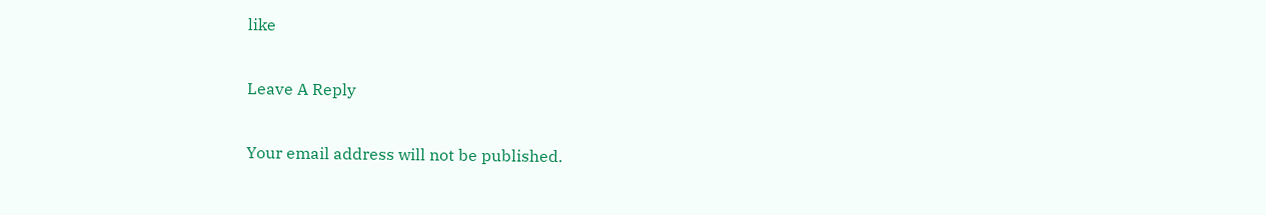like

Leave A Reply

Your email address will not be published.